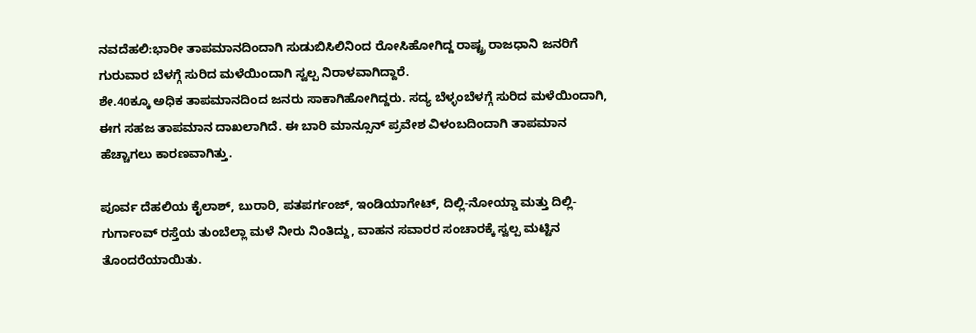ನವದೆಹಲಿ:ಭಾರೀ ತಾಪಮಾನದಿಂದಾಗಿ ಸುಡುಬಿಸಿಲಿನಿಂದ ರೋಸಿಹೋಗಿದ್ದ ರಾಷ್ಟ್ರ ರಾಜಧಾನಿ ಜನರಿಗೆ ಗುರುವಾರ ಬೆಳಗ್ಗೆ ಸುರಿದ ಮಳೆಯಿಂದಾಗಿ ಸ್ವಲ್ಪ ನಿರಾಳವಾಗಿದ್ದಾರೆ.
ಶೇ.40ಕ್ಕೂ ಅಧಿಕ ತಾಪಮಾನದಿಂದ ಜನರು ಸಾಕಾಗಿಹೋಗಿದ್ದರು. ಸದ್ಯ ಬೆಳ್ಳಂಬೆಳಗ್ಗೆ ಸುರಿದ ಮಳೆಯಿಂದಾಗಿ, ಈಗ ಸಹಜ ತಾಪಮಾನ ದಾಖಲಾಗಿದೆ. ಈ ಬಾರಿ ಮಾನ್ಸೂನ್ ಪ್ರವೇಶ ವಿಳಂಬದಿಂದಾಗಿ ತಾಪಮಾನ ಹೆಚ್ಚಾಗಲು ಕಾರಣವಾಗಿತ್ತು.

ಪೂರ್ವ ದೆಹಲಿಯ ಕೈಲಾಶ್, ಬುರಾರಿ, ಪತಪರ್ಗಂಜ್, ಇಂಡಿಯಾಗೇಟ್, ದಿಲ್ಲಿ-ನೋಯ್ಡಾ ಮತ್ತು ದಿಲ್ಲಿ-ಗುರ್ಗಾಂವ್ ರಸ್ತೆಯ ತುಂಬೆಲ್ಲಾ ಮಳೆ ನೀರು ನಿಂತಿದ್ದು, ವಾಹನ ಸವಾರರ ಸಂಚಾರಕ್ಕೆ ಸ್ವಲ್ಪ ಮಟ್ಟಿನ ತೊಂದರೆಯಾಯಿತು.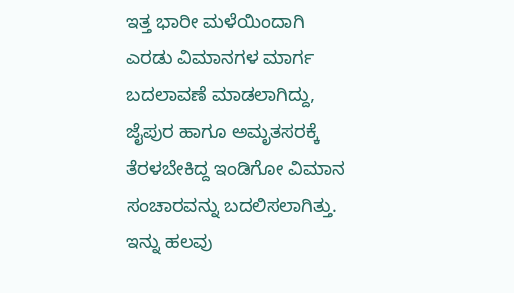ಇತ್ತ ಭಾರೀ ಮಳೆಯಿಂದಾಗಿ ಎರಡು ವಿಮಾನಗಳ ಮಾರ್ಗ ಬದಲಾವಣೆ ಮಾಡಲಾಗಿದ್ದು, ಜೈಪುರ ಹಾಗೂ ಅಮೃತಸರಕ್ಕೆ ತೆರಳಬೇಕಿದ್ದ ಇಂಡಿಗೋ ವಿಮಾನ ಸಂಚಾರವನ್ನು ಬದಲಿಸಲಾಗಿತ್ತು. ಇನ್ನು ಹಲವು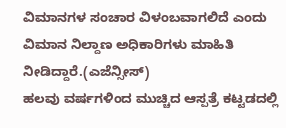ವಿಮಾನಗಳ ಸಂಚಾರ ವಿಳಂಬವಾಗಲಿದೆ ಎಂದು ವಿಮಾನ ನಿಲ್ದಾಣ ಅಧಿಕಾರಿಗಳು ಮಾಹಿತಿ ನೀಡಿದ್ದಾರೆ.(ಎಜೆನ್ಸೀಸ್)
ಹಲವು ವರ್ಷಗಳಿಂದ ಮುಚ್ಚಿದ ಆಸ್ಪತ್ರೆ ಕಟ್ಟಡದಲ್ಲಿ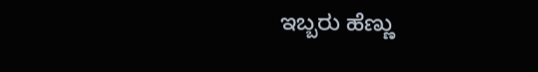ಇಬ್ಬರು ಹೆಣ್ಣು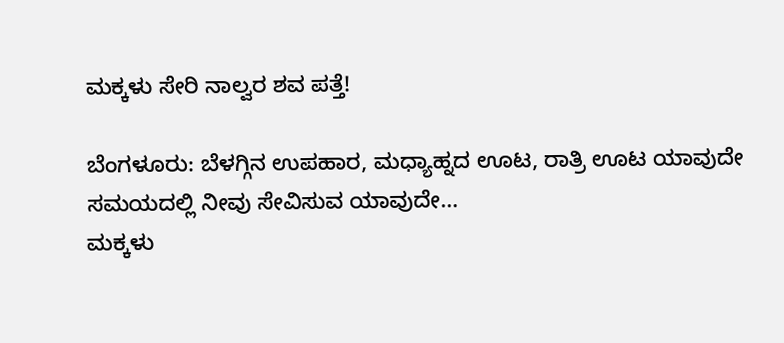ಮಕ್ಕಳು ಸೇರಿ ನಾಲ್ವರ ಶವ ಪತ್ತೆ!

ಬೆಂಗಳೂರು: ಬೆಳಗ್ಗಿನ ಉಪಹಾರ, ಮಧ್ಯಾಹ್ನದ ಊಟ, ರಾತ್ರಿ ಊಟ ಯಾವುದೇ ಸಮಯದಲ್ಲಿ ನೀವು ಸೇವಿಸುವ ಯಾವುದೇ…
ಮಕ್ಕಳು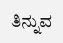ತಿನ್ನುವ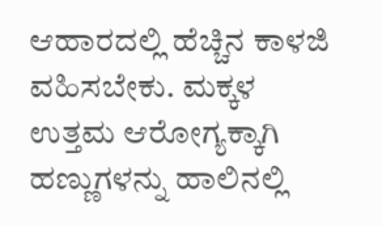ಆಹಾರದಲ್ಲಿ ಹೆಚ್ಚಿನ ಕಾಳಜಿ ವಹಿಸಬೇಕು. ಮಕ್ಕಳ ಉತ್ತಮ ಆರೋಗ್ಯಕ್ಕಾಗಿ ಹಣ್ಣುಗಳನ್ನು ಹಾಲಿನಲ್ಲಿ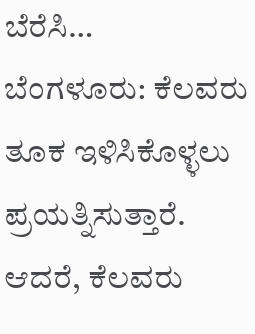ಬೆರೆಸಿ…
ಬೆಂಗಳೂರು: ಕೆಲವರು ತೂಕ ಇಳಿಸಿಕೊಳ್ಳಲು ಪ್ರಯತ್ನಿಸುತ್ತಾರೆ. ಆದರೆ, ಕೆಲವರು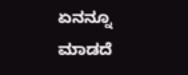ಏನನ್ನೂ ಮಾಡದೆ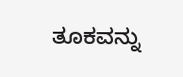ತೂಕವನ್ನು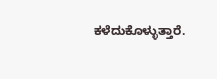ಕಳೆದುಕೊಳ್ಳುತ್ತಾರೆ.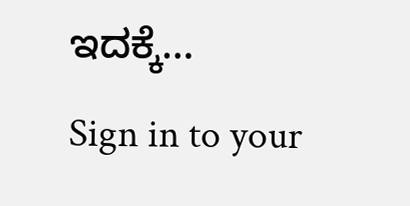ಇದಕ್ಕೆ…
Sign in to your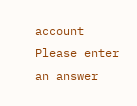account
Please enter an answer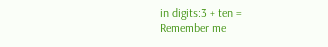in digits:3 + ten =
Remember me